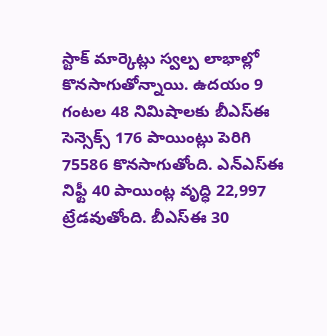స్టాక్ మార్కెట్లు స్వల్ప లాభాల్లో కొనసాగుతోన్నాయి. ఉదయం 9 గంటల 48 నిమిషాలకు బీఎస్ఈ సెన్సెక్స్ 176 పాయింట్లు పెరిగి 75586 కొనసాగుతోంది. ఎన్ఎస్ఈ నిఫ్టీ 40 పాయింట్ల వృద్ధి 22,997 ట్రేడవుతోంది. బీఎస్ఈ 30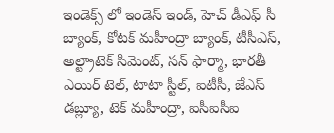ఇండెక్స్ లో ఇండెస్ ఇండ్, హెచ్ డీఎఫ్ సీ బ్యాంక్, కోటక్ మహీంద్రా బ్యాంక్, టీసీఎస్, అల్ట్రాటెక్ సిమెంట్, సన్ ఫార్మా, భారతీ ఎయిర్ టెల్, టాటా స్టీల్, ఐటీసీ, జేఎస్ డబ్ల్యూ, టెక్ మహీంద్రా, ఐసీఐసీఐ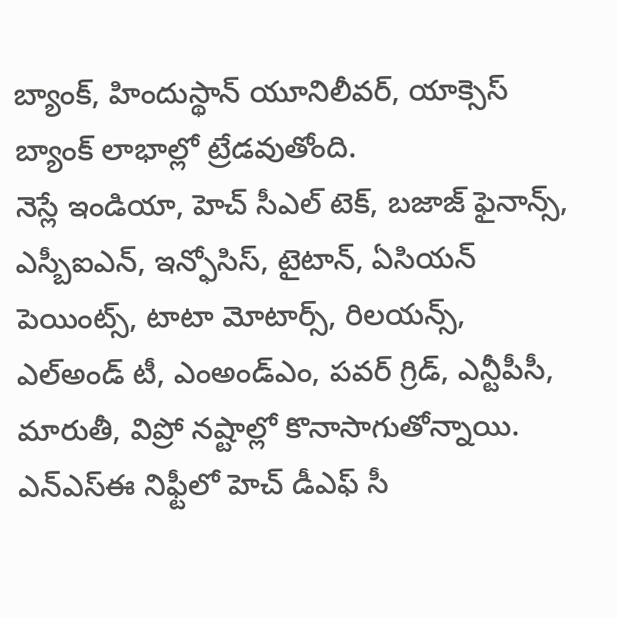బ్యాంక్, హిందుస్థాన్ యూనిలీవర్, యాక్సెస్ బ్యాంక్ లాభాల్లో ట్రేడవుతోంది.
నెస్లే ఇండియా, హెచ్ సీఎల్ టెక్, బజాజ్ ఫైనాన్స్, ఎస్బీఐఎన్, ఇన్ఫోసిస్, టైటాన్, ఏసియన్ పెయింట్స్, టాటా మోటార్స్, రిలయన్స్, ఎల్అండ్ టీ, ఎంఅండ్ఎం, పవర్ గ్రిడ్, ఎన్టీపీసీ, మారుతీ, విప్రో నష్టాల్లో కొనాసాగుతోన్నాయి. ఎన్ఎస్ఈ నిఫ్టీలో హెచ్ డీఎఫ్ సీ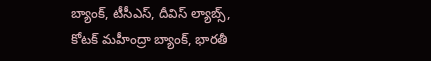బ్యాంక్, టీసీఎస్, దీవిస్ ల్యాబ్స్, కోటక్ మహీంద్రా బ్యాంక్, భారతీ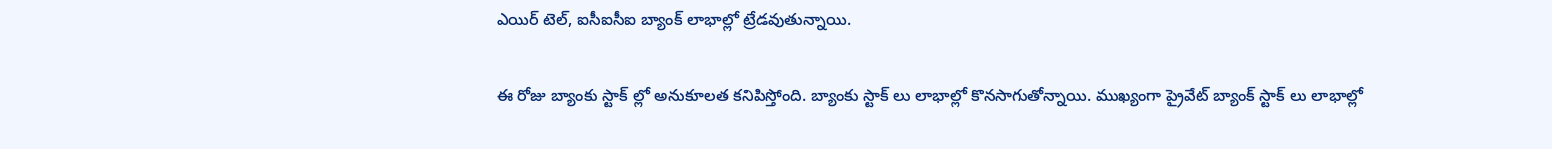ఎయిర్ టెల్, ఐసీఐసీఐ బ్యాంక్ లాభాల్లో ట్రేడవుతున్నాయి.

ఈ రోజు బ్యాంకు స్టాక్ ల్లో అనుకూలత కనిపిస్తోంది. బ్యాంకు స్టాక్ లు లాభాల్లో కొనసాగుతోన్నాయి. ముఖ్యంగా ప్రైవేట్ బ్యాంక్ స్టాక్ లు లాభాల్లో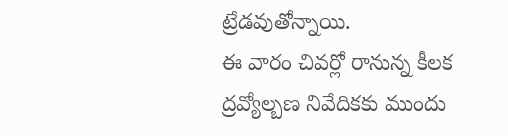ట్రేడవుతోన్నాయి.
ఈ వారం చివర్లో రానున్న కీలక ద్రవ్యోల్బణ నివేదికకు ముందు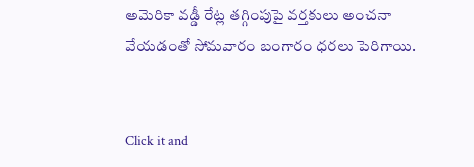అమెరికా వడ్డీ రేట్ల తగ్గింపుపై వర్తకులు అంచనా వేయడంతో సోమవారం బంగారం ధరలు పెరిగాయి.


Click it and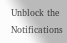Unblock the Notifications